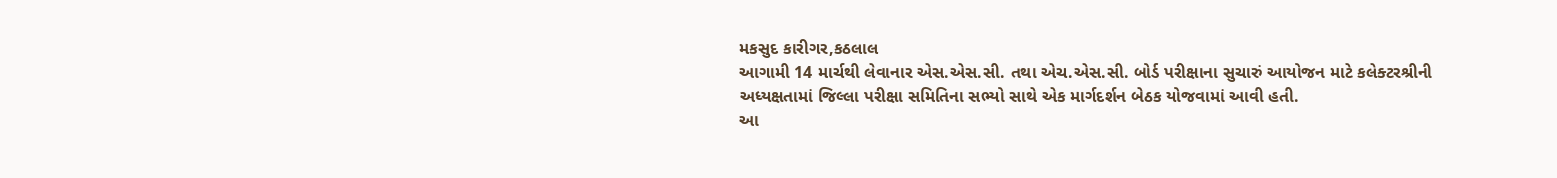મકસુદ કારીગર,કઠલાલ
આગામી 14 માર્ચથી લેવાનાર એસ.એસ.સી. તથા એચ.એસ.સી. બોર્ડ પરીક્ષાના સુચારું આયોજન માટે કલેક્ટરશ્રીની અધ્યક્ષતામાં જિલ્લા પરીક્ષા સમિતિના સભ્યો સાથે એક માર્ગદર્શન બેઠક યોજવામાં આવી હતી.
આ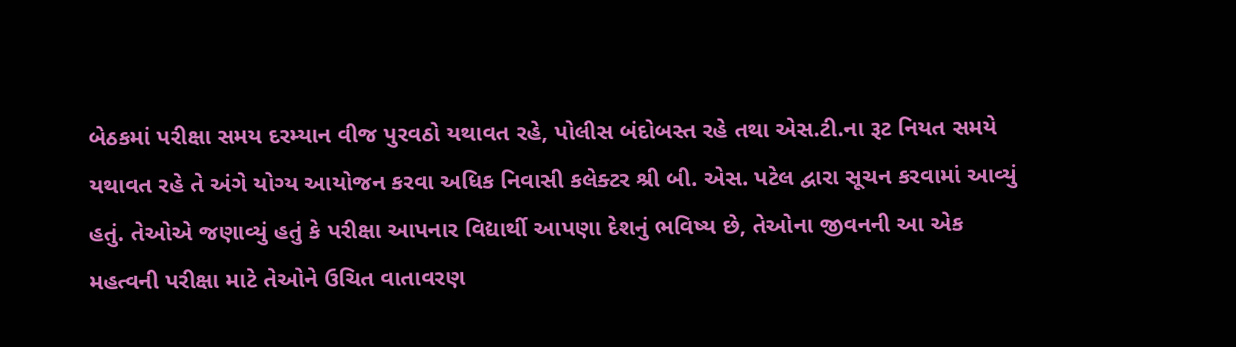બેઠકમાં પરીક્ષા સમય દરમ્યાન વીજ પુરવઠો યથાવત રહે, પોલીસ બંદોબસ્ત રહે તથા એસ.ટી.ના રૂટ નિયત સમયે યથાવત રહે તે અંગે યોગ્ય આયોજન કરવા અધિક નિવાસી કલેક્ટર શ્રી બી. એસ. પટેલ દ્વારા સૂચન કરવામાં આવ્યું હતું. તેઓએ જણાવ્યું હતું કે પરીક્ષા આપનાર વિદ્યાર્થી આપણા દેશનું ભવિષ્ય છે, તેઓના જીવનની આ એક મહત્વની પરીક્ષા માટે તેઓને ઉચિત વાતાવરણ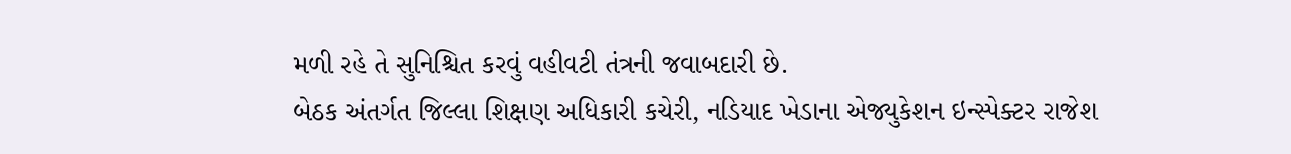મળી રહે તે સુનિશ્ચિત કરવું વહીવટી તંત્રની જવાબદારી છે.
બેઠક અંતર્ગત જિલ્લા શિક્ષણ અધિકારી કચેરી, નડિયાદ ખેડાના એજ્યુકેશન ઇન્સ્પેક્ટર રાજેશ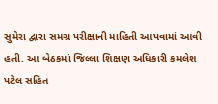સુમેરા દ્વારા સમગ્ર પરીક્ષાની માહિતી આપવામાં આવી હતી. આ બેઠકમાં જિલ્લા શિક્ષણ અધિકારી કમલેશ પટેલ સહિત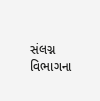સંલગ્ન વિભાગના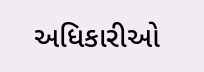અધિકારીઓ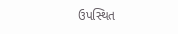ઉપસ્થિત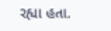રહ્યા હતા.